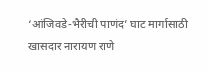‘आंजिवडे-भैरीची पाणंद’ घाट मार्गासाठी खासदार नारायण राणे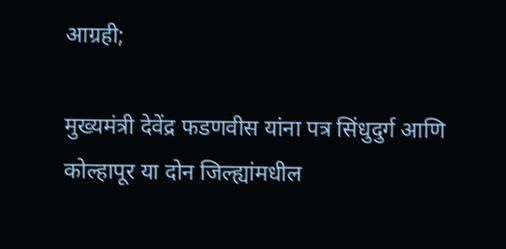आग्रही;

मुख्यमंत्री देवेंद्र फडणवीस यांना पत्र सिंधुदुर्ग आणि कोल्हापूर या दोन जिल्ह्यांमधील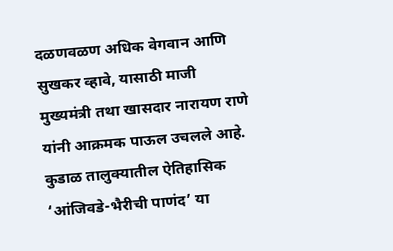दळणवळण अधिक वेगवान आणि सुखकर व्हावे, यासाठी माजी मुख्यमंत्री तथा खासदार नारायण राणे यांनी आक्रमक पाऊल उचलले आहे. कुडाळ तालुक्यातील ऐतिहासिक ‘आंजिवडे-भैरीची पाणंद’ या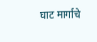घाट मार्गाचे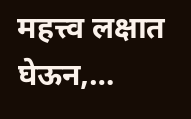महत्त्व लक्षात घेऊन,…